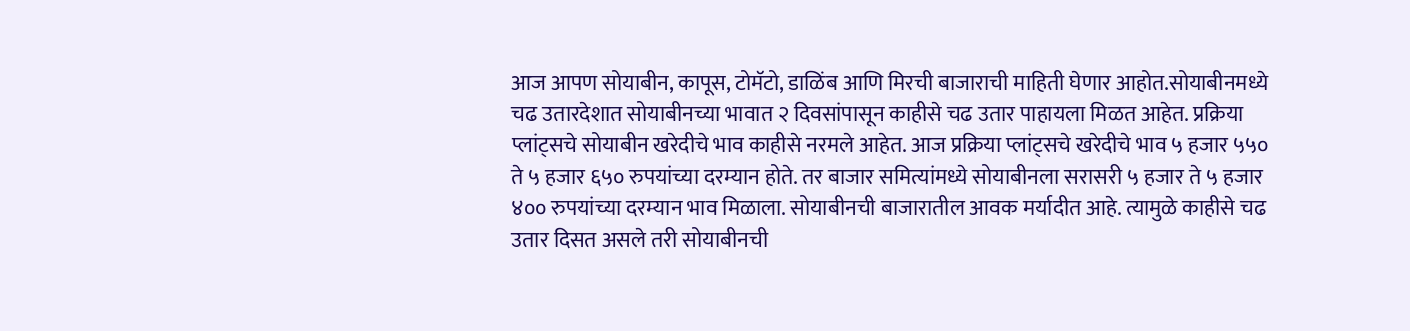आज आपण सोयाबीन, कापूस, टोमॅटो, डाळिंब आणि मिरची बाजाराची माहिती घेणार आहोत.सोयाबीनमध्ये चढ उतारदेशात सोयाबीनच्या भावात २ दिवसांपासून काहीसे चढ उतार पाहायला मिळत आहेत. प्रक्रिया प्लांट्सचे सोयाबीन खरेदीचे भाव काहीसे नरमले आहेत. आज प्रक्रिया प्लांट्सचे खरेदीचे भाव ५ हजार ५५० ते ५ हजार ६५० रुपयांच्या दरम्यान होते. तर बाजार समित्यांमध्ये सोयाबीनला सरासरी ५ हजार ते ५ हजार ४०० रुपयांच्या दरम्यान भाव मिळाला. सोयाबीनची बाजारातील आवक मर्यादीत आहे. त्यामुळे काहीसे चढ उतार दिसत असले तरी सोयाबीनची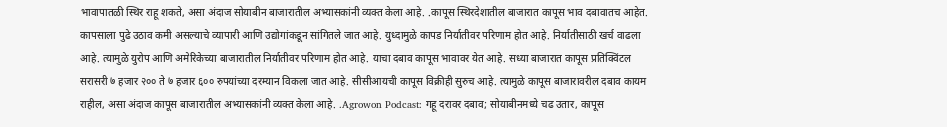भावापातळी स्थिर राहू शकते, असा अंदाज सोयाबीन बाजारातील अभ्यासकांनी व्यक्त केला आहे. .कापूस स्थिरदेशातील बाजारात कापूस भाव दबावातच आहेत. कापसाला पुढे उठाव कमी असल्याचे व्यापारी आणि उद्योगांकडून सांगितले जात आहे. युध्दामुळे कापड निर्यातीवर परिणाम होत आहे. निर्यातीसाठी खर्च वाढला आहे. त्यामुळे युरोप आणि अमेरिकेच्या बाजारातील निर्यातीवर परिणाम होत आहे. याचा दबाव कापूस भावावर येत आहे. सध्या बाजारात कापूस प्रतिक्विंटल सरासरी ७ हजार २०० ते ७ हजार ६०० रुपयांच्या दरम्यान विकला जात आहे. सीसीआयची कापूस विक्रीही सुरुच आहे. त्यामुळे कापूस बाजारावरील दबाव कायम राहील, असा अंदाज कापूस बाजारातील अभ्यासकांनी व्यक्त केला आहे. .Agrowon Podcast: गहू दरावर दबाव; सोयाबीनमध्ये चढ उतार, कापूस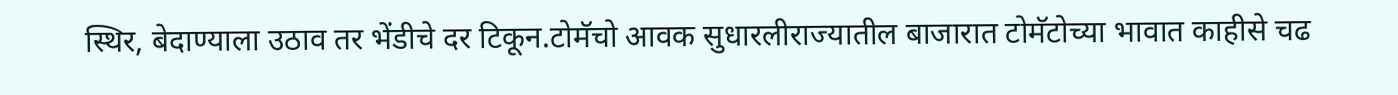स्थिर, बेदाण्याला उठाव तर भेंडीचे दर टिकून.टोमॅचो आवक सुधारलीराज्यातील बाजारात टोमॅटोच्या भावात काहीसे चढ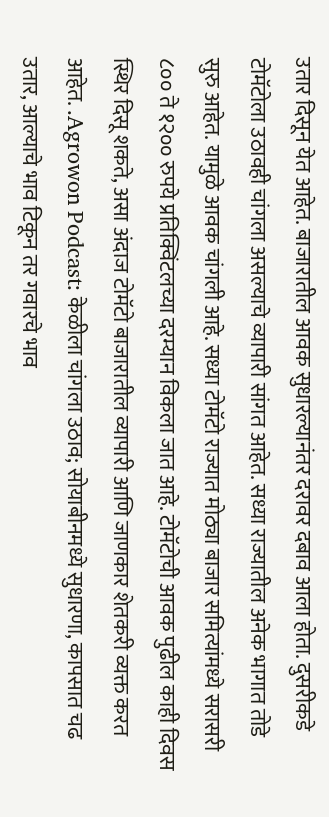उतार दिसून येत आहेत. बाजारातील आवक सुधारल्यानंतर दरावर दबाव आला होता. दुसरीकडे टोमॅटोला उठावही चांगला असल्याचे व्यापारी सांगत आहेत. सध्या राज्यातील अनेक भागात तोडे सुरु आहेत. यामुळे आवक चांगली आहे. सध्या टोमॅटो राज्यात मोठ्या बाजार समित्यांमध्ये सरासरी ८०० ते १२०० रुपये प्रतिक्विंटलच्या दरम्यान विकला जात आहे. टोमॅटोची आवक पुढील काही दिवस स्थिर दिसू शकते, असा अंदाज टोमॅटो बाजारातील व्यापारी आणि जाणकार शेतकरी व्यक्त करत आहेत. .Agrowon Podcast: केळीला चांगला उठाव; सोयाबीनमध्ये सुधारणा, कापसात चढ उतार, आल्याचे भाव टिकून तर गवारचे भाव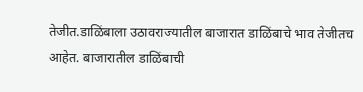तेजीत.डाळिंबाला उठावराज्यातील बाजारात डाळिंबाचे भाव तेजीतच आहेत. बाजारातील डाळिंबाची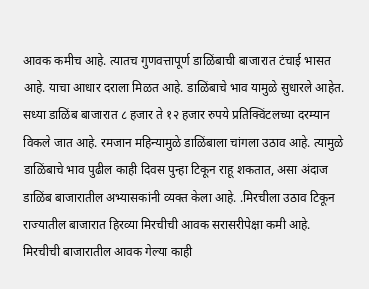आवक कमीच आहे. त्यातच गुणवत्तापूर्ण डाळिंबाची बाजारात टंचाई भासत आहे. याचा आधार दराला मिळत आहे. डाळिंबाचे भाव यामुळे सुधारले आहेत. सध्या डाळिंब बाजारात ८ हजार ते १२ हजार रुपये प्रतिक्विंटलच्या दरम्यान विकले जात आहे. रमजान महिन्यामुळे डाळिंबाला चांगला उठाव आहे. त्यामुळे डाळिंबाचे भाव पुढील काही दिवस पुन्हा टिकून राहू शकतात, असा अंदाज डाळिंब बाजारातील अभ्यासकांनी व्यक्त केला आहे. .मिरचीला उठाव टिकून राज्यातील बाजारात हिरव्या मिरचीची आवक सरासरीपेक्षा कमी आहे. मिरचीची बाजारातील आवक गेल्या काही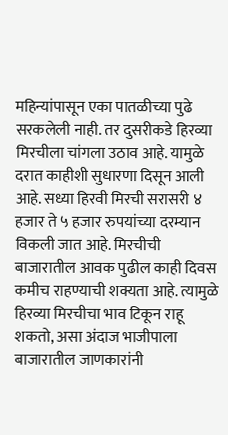महिन्यांपासून एका पातळीच्या पुढे सरकलेली नाही. तर दुसरीकडे हिरव्या मिरचीला चांगला उठाव आहे. यामुळे दरात काहीशी सुधारणा दिसून आली आहे. सध्या हिरवी मिरची सरासरी ४ हजार ते ५ हजार रुपयांच्या दरम्यान विकली जात आहे. मिरचीची बाजारातील आवक पुढील काही दिवस कमीच राहण्याची शक्यता आहे. त्यामुळे हिरव्या मिरचीचा भाव टिकून राहू शकतो, असा अंदाज भाजीपाला बाजारातील जाणकारांनी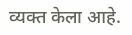व्यक्त केला आहे.